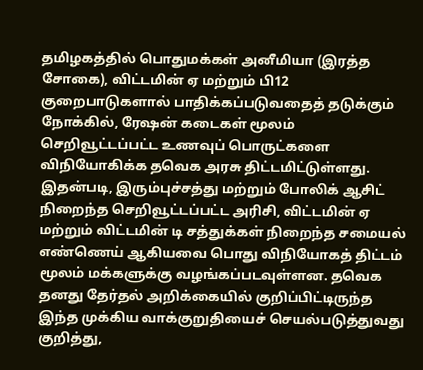தமிழகத்தில் பொதுமக்கள் அனீமியா (இரத்த சோகை), விட்டமின் ஏ மற்றும் பி12 குறைபாடுகளால் பாதிக்கப்படுவதைத் தடுக்கும் நோக்கில், ரேஷன் கடைகள் மூலம் செறிவூட்டப்பட்ட உணவுப் பொருட்களை விநியோகிக்க தவெக அரசு திட்டமிட்டுள்ளது. இதன்படி, இரும்புச்சத்து மற்றும் போலிக் ஆசிட் நிறைந்த செறிவூட்டப்பட்ட அரிசி, விட்டமின் ஏ மற்றும் விட்டமின் டி சத்துக்கள் நிறைந்த சமையல் எண்ணெய் ஆகியவை பொது விநியோகத் திட்டம் மூலம் மக்களுக்கு வழங்கப்படவுள்ளன. தவெக தனது தேர்தல் அறிக்கையில் குறிப்பிட்டிருந்த இந்த முக்கிய வாக்குறுதியைச் செயல்படுத்துவது குறித்து,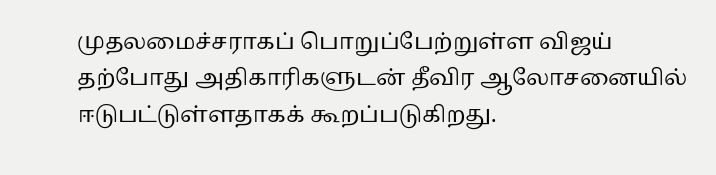முதலமைச்சராகப் பொறுப்பேற்றுள்ள விஜய் தற்போது அதிகாரிகளுடன் தீவிர ஆலோசனையில் ஈடுபட்டுள்ளதாகக் கூறப்படுகிறது.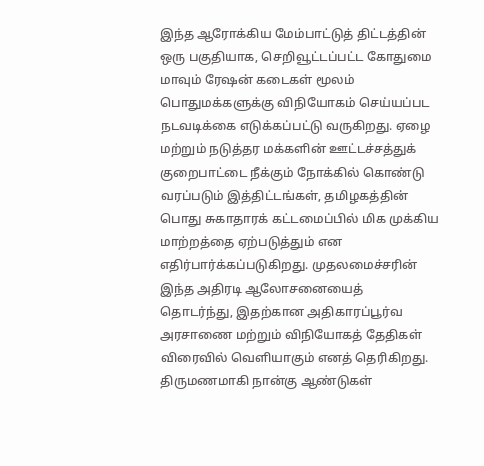இந்த ஆரோக்கிய மேம்பாட்டுத் திட்டத்தின் ஒரு பகுதியாக, செறிவூட்டப்பட்ட கோதுமை மாவும் ரேஷன் கடைகள் மூலம் பொதுமக்களுக்கு விநியோகம் செய்யப்பட நடவடிக்கை எடுக்கப்பட்டு வருகிறது. ஏழை மற்றும் நடுத்தர மக்களின் ஊட்டச்சத்துக் குறைபாட்டை நீக்கும் நோக்கில் கொண்டு வரப்படும் இத்திட்டங்கள், தமிழகத்தின் பொது சுகாதாரக் கட்டமைப்பில் மிக முக்கிய மாற்றத்தை ஏற்படுத்தும் என எதிர்பார்க்கப்படுகிறது. முதலமைச்சரின் இந்த அதிரடி ஆலோசனையைத் தொடர்ந்து, இதற்கான அதிகாரப்பூர்வ அரசாணை மற்றும் விநியோகத் தேதிகள் விரைவில் வெளியாகும் எனத் தெரிகிறது.
திருமணமாகி நான்கு ஆண்டுகள்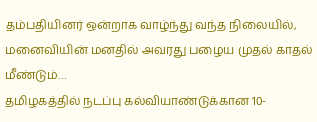தம்பதியினர் ஒன்றாக வாழ்ந்து வந்த நிலையில், மனைவியின் மனதில் அவரது பழைய முதல் காதல் மீண்டும்…
தமிழகத்தில் நடப்பு கல்வியாண்டுக்கான 10-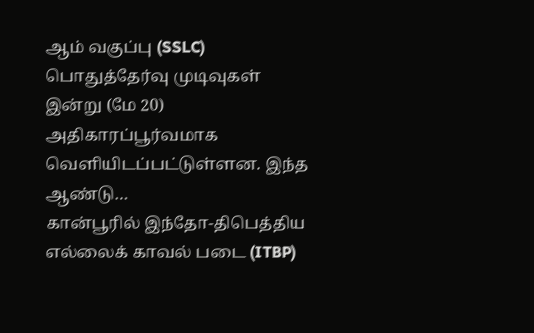ஆம் வகுப்பு (SSLC) பொதுத்தேர்வு முடிவுகள் இன்று (மே 20) அதிகாரப்பூர்வமாக வெளியிடப்பட்டுள்ளன. இந்த ஆண்டு…
கான்பூரில் இந்தோ-திபெத்திய எல்லைக் காவல் படை (ITBP)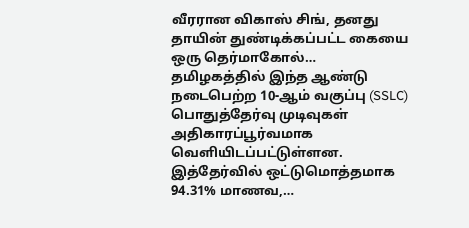வீரரான விகாஸ் சிங், தனது தாயின் துண்டிக்கப்பட்ட கையை ஒரு தெர்மாகோல்…
தமிழகத்தில் இந்த ஆண்டு நடைபெற்ற 10-ஆம் வகுப்பு (SSLC) பொதுத்தேர்வு முடிவுகள் அதிகாரப்பூர்வமாக வெளியிடப்பட்டுள்ளன. இத்தேர்வில் ஒட்டுமொத்தமாக 94.31% மாணவ,…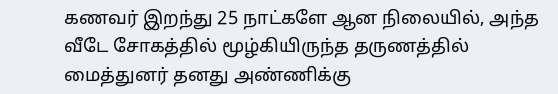கணவர் இறந்து 25 நாட்களே ஆன நிலையில், அந்த வீடே சோகத்தில் மூழ்கியிருந்த தருணத்தில் மைத்துனர் தனது அண்ணிக்கு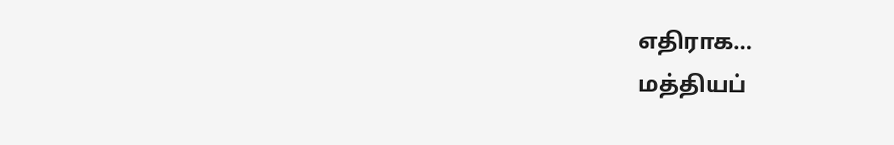எதிராக…
மத்தியப்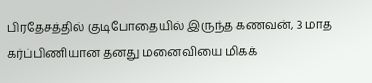பிரதேசத்தில் குடிபோதையில் இருந்த கணவன், 3 மாத கர்ப்பிணியான தனது மனைவியை மிகக்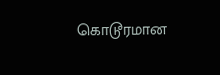கொடூரமான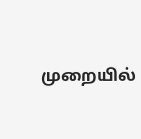முறையில்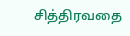சித்திரவதை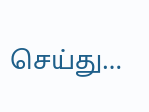செய்து…